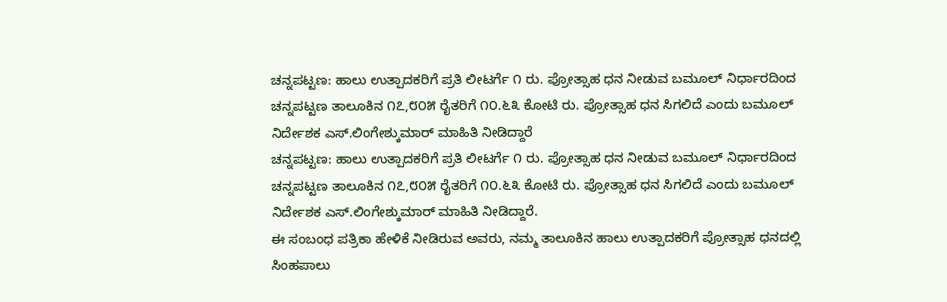ಚನ್ನಪಟ್ಟಣ: ಹಾಲು ಉತ್ಪಾದಕರಿಗೆ ಪ್ರತಿ ಲೀಟರ್ಗೆ ೧ ರು. ಪ್ರೋತ್ಸಾಹ ಧನ ನೀಡುವ ಬಮೂಲ್ ನಿರ್ಧಾರದಿಂದ ಚನ್ನಪಟ್ಟಣ ತಾಲೂಕಿನ ೧೭,೮೦೫ ರೈತರಿಗೆ ೧೦.೬೩ ಕೋಟಿ ರು. ಪ್ರೋತ್ಸಾಹ ಧನ ಸಿಗಲಿದೆ ಎಂದು ಬಮೂಲ್ ನಿರ್ದೇಶಕ ಎಸ್.ಲಿಂಗೇಶ್ಕುಮಾರ್ ಮಾಹಿತಿ ನೀಡಿದ್ದಾರೆ
ಚನ್ನಪಟ್ಟಣ: ಹಾಲು ಉತ್ಪಾದಕರಿಗೆ ಪ್ರತಿ ಲೀಟರ್ಗೆ ೧ ರು. ಪ್ರೋತ್ಸಾಹ ಧನ ನೀಡುವ ಬಮೂಲ್ ನಿರ್ಧಾರದಿಂದ ಚನ್ನಪಟ್ಟಣ ತಾಲೂಕಿನ ೧೭,೮೦೫ ರೈತರಿಗೆ ೧೦.೬೩ ಕೋಟಿ ರು. ಪ್ರೋತ್ಸಾಹ ಧನ ಸಿಗಲಿದೆ ಎಂದು ಬಮೂಲ್ ನಿರ್ದೇಶಕ ಎಸ್.ಲಿಂಗೇಶ್ಕುಮಾರ್ ಮಾಹಿತಿ ನೀಡಿದ್ದಾರೆ.
ಈ ಸಂಬಂಧ ಪತ್ರಿಕಾ ಹೇಳಿಕೆ ನೀಡಿರುವ ಅವರು, ನಮ್ಮ ತಾಲೂಕಿನ ಹಾಲು ಉತ್ಪಾದಕರಿಗೆ ಪ್ರೋತ್ಸಾಹ ಧನದಲ್ಲಿ ಸಿಂಹಪಾಲು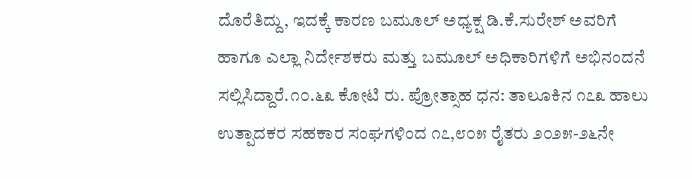ದೊರೆತಿದ್ದು, ಇದಕ್ಕೆ ಕಾರಣ ಬಮೂಲ್ ಅಧ್ಯಕ್ಷ ಡಿ.ಕೆ.ಸುರೇಶ್ ಅವರಿಗೆ ಹಾಗೂ ಎಲ್ಲಾ ನಿರ್ದೇಶಕರು ಮತ್ತು ಬಮೂಲ್ ಅಧಿಕಾರಿಗಳಿಗೆ ಅಭಿನಂದನೆ ಸಲ್ಲಿಸಿದ್ದಾರೆ.೧೦.೬೩ ಕೋಟಿ ರು. ಪ್ರೋತ್ಸಾಹ ಧನ: ತಾಲೂಕಿನ ೧೭೩ ಹಾಲು ಉತ್ಪಾದಕರ ಸಹಕಾರ ಸಂಘಗಳಿಂದ ೧೭,೮೦೫ ರೈತರು ೨೦೨೫-೨೬ನೇ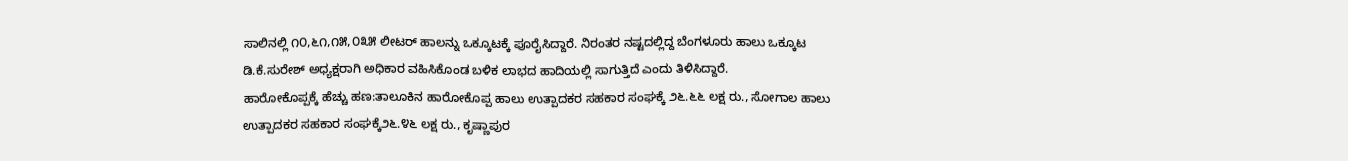ಸಾಲಿನಲ್ಲಿ ೧೦,೬೧,೧೫,೦೩೫ ಲೀಟರ್ ಹಾಲನ್ನು ಒಕ್ಕೂಟಕ್ಕೆ ಪೂರೈಸಿದ್ದಾರೆ. ನಿರಂತರ ನಷ್ಟದಲ್ಲಿದ್ದ ಬೆಂಗಳೂರು ಹಾಲು ಒಕ್ಕೂಟ ಡಿ.ಕೆ.ಸುರೇಶ್ ಅಧ್ಯಕ್ಷರಾಗಿ ಅಧಿಕಾರ ವಹಿಸಿಕೊಂಡ ಬಳಿಕ ಲಾಭದ ಹಾದಿಯಲ್ಲಿ ಸಾಗುತ್ತಿದೆ ಎಂದು ತಿಳಿಸಿದ್ದಾರೆ.
ಹಾರೋಕೊಪ್ಪಕ್ಕೆ ಹೆಚ್ಚು ಹಣ:ತಾಲೂಕಿನ ಹಾರೋಕೊಪ್ಪ ಹಾಲು ಉತ್ಪಾದಕರ ಸಹಕಾರ ಸಂಘಕ್ಕೆ ೨೬.೬೬ ಲಕ್ಷ ರು., ಸೋಗಾಲ ಹಾಲು ಉತ್ಪಾದಕರ ಸಹಕಾರ ಸಂಘಕ್ಕೆ೨೬.೪೬ ಲಕ್ಷ ರು., ಕೃಷ್ಣಾಪುರ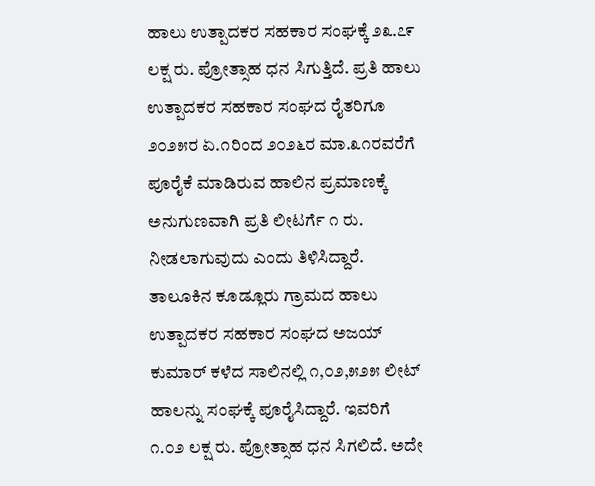ಹಾಲು ಉತ್ಪಾದಕರ ಸಹಕಾರ ಸಂಘಕ್ಕೆ ೨೩.೭೯ ಲಕ್ಷ ರು. ಪ್ರೋತ್ಸಾಹ ಧನ ಸಿಗುತ್ತಿದೆ. ಪ್ರತಿ ಹಾಲು ಉತ್ಪಾದಕರ ಸಹಕಾರ ಸಂಘದ ರೈತರಿಗೂ ೨೦೨೫ರ ಏ.೧ರಿಂದ ೨೦೨೬ರ ಮಾ.೩೧ರವರೆಗೆ ಪೂರೈಕೆ ಮಾಡಿರುವ ಹಾಲಿನ ಪ್ರಮಾಣಕ್ಕೆ ಅನುಗುಣವಾಗಿ ಪ್ರತಿ ಲೀಟರ್ಗೆ ೧ ರು. ನೀಡಲಾಗುವುದು ಎಂದು ತಿಳಿಸಿದ್ದಾರೆ.
ತಾಲೂಕಿನ ಕೂಡ್ಲೂರು ಗ್ರಾಮದ ಹಾಲು ಉತ್ಪಾದಕರ ಸಹಕಾರ ಸಂಘದ ಅಜಯ್ ಕುಮಾರ್ ಕಳೆದ ಸಾಲಿನಲ್ಲಿ ೧,೦೨,೫೨೫ ಲೀಟ್ ಹಾಲನ್ನು ಸಂಘಕ್ಕೆ ಪೂರೈಸಿದ್ದಾರೆ. ಇವರಿಗೆ ೧.೦೨ ಲಕ್ಷ ರು. ಪ್ರೋತ್ಸಾಹ ಧನ ಸಿಗಲಿದೆ. ಅದೇ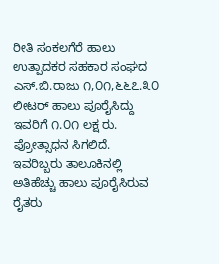ರೀತಿ ಸಂಕಲಗೆರೆ ಹಾಲು ಉತ್ಪಾದಕರ ಸಹಕಾರ ಸಂಘದ ಎಸ್.ಬಿ.ರಾಜು ೧,೦೧,೬೬೭.೩೦ ಲೀಟರ್ ಹಾಲು ಪೂರೈಸಿದ್ದು ಇವರಿಗೆ ೧.೦೧ ಲಕ್ಷ ರು. ಪ್ರೋತ್ಸಾಧನ ಸಿಗಲಿದೆ. ಇವರಿಬ್ಬರು ತಾಲೂಕಿನಲ್ಲಿ ಅತಿಹೆಚ್ಚು ಹಾಲು ಪೂರೈಸಿರುವ ರೈತರು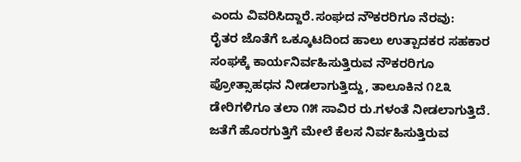ಎಂದು ವಿವರಿಸಿದ್ದಾರೆ.ಸಂಘದ ನೌಕರರಿಗೂ ನೆರವು:
ರೈತರ ಜೊತೆಗೆ ಒಕ್ಕೂಟದಿಂದ ಹಾಲು ಉತ್ಪಾದಕರ ಸಹಕಾರ ಸಂಘಕ್ಕೆ ಕಾರ್ಯನಿರ್ವಹಿಸುತ್ತಿರುವ ನೌಕರರಿಗೂ ಪ್ರೋತ್ಸಾಹಧನ ನೀಡಲಾಗುತ್ತಿದ್ದು, ತಾಲೂಕಿನ ೧೭೩ ಡೇರಿಗಳಿಗೂ ತಲಾ ೧೫ ಸಾವಿರ ರು.ಗಳಂತೆ ನೀಡಲಾಗುತ್ತಿದೆ. ಜತೆಗೆ ಹೊರಗುತ್ತಿಗೆ ಮೇಲೆ ಕೆಲಸ ನಿರ್ವಹಿಸುತ್ತಿರುವ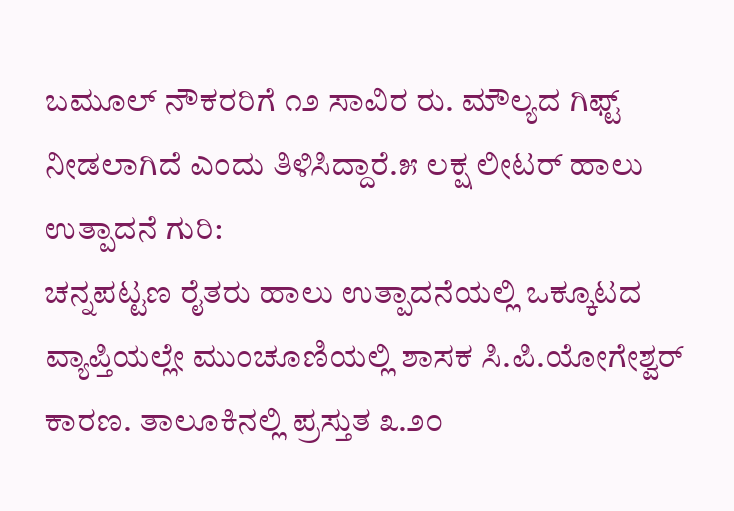ಬಮೂಲ್ ನೌಕರರಿಗೆ ೧೨ ಸಾವಿರ ರು. ಮೌಲ್ಯದ ಗಿಫ್ಟ್ ನೀಡಲಾಗಿದೆ ಎಂದು ತಿಳಿಸಿದ್ದಾರೆ.೫ ಲಕ್ಷ ಲೀಟರ್ ಹಾಲು ಉತ್ಪಾದನೆ ಗುರಿ:
ಚನ್ನಪಟ್ಟಣ ರೈತರು ಹಾಲು ಉತ್ಪಾದನೆಯಲ್ಲಿ ಒಕ್ಕೂಟದ ವ್ಯಾಪ್ತಿಯಲ್ಲೇ ಮುಂಚೂಣಿಯಲ್ಲಿ ಶಾಸಕ ಸಿ.ಪಿ.ಯೋಗೇಶ್ವರ್ ಕಾರಣ. ತಾಲೂಕಿನಲ್ಲಿ ಪ್ರಸ್ತುತ ೩.೨೦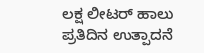ಲಕ್ಷ ಲೀಟರ್ ಹಾಲು ಪ್ರತಿದಿನ ಉತ್ಪಾದನೆ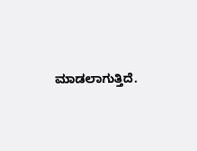ಮಾಡಲಾಗುತ್ತಿದೆ.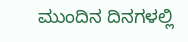ಮುಂದಿನ ದಿನಗಳಲ್ಲಿ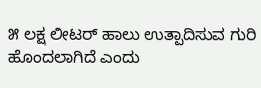೫ ಲಕ್ಷ ಲೀಟರ್ ಹಾಲು ಉತ್ಪಾದಿಸುವ ಗುರಿ ಹೊಂದಲಾಗಿದೆ ಎಂದು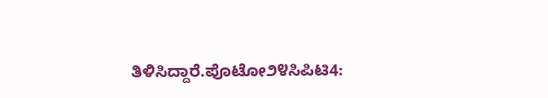ತಿಳಿಸಿದ್ದಾರೆ.ಪೊಟೋ೨೪ಸಿಪಿಟಿ4: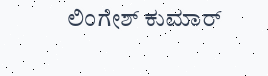ಲಿಂಗೇಶ್ ಕುಮಾರ್